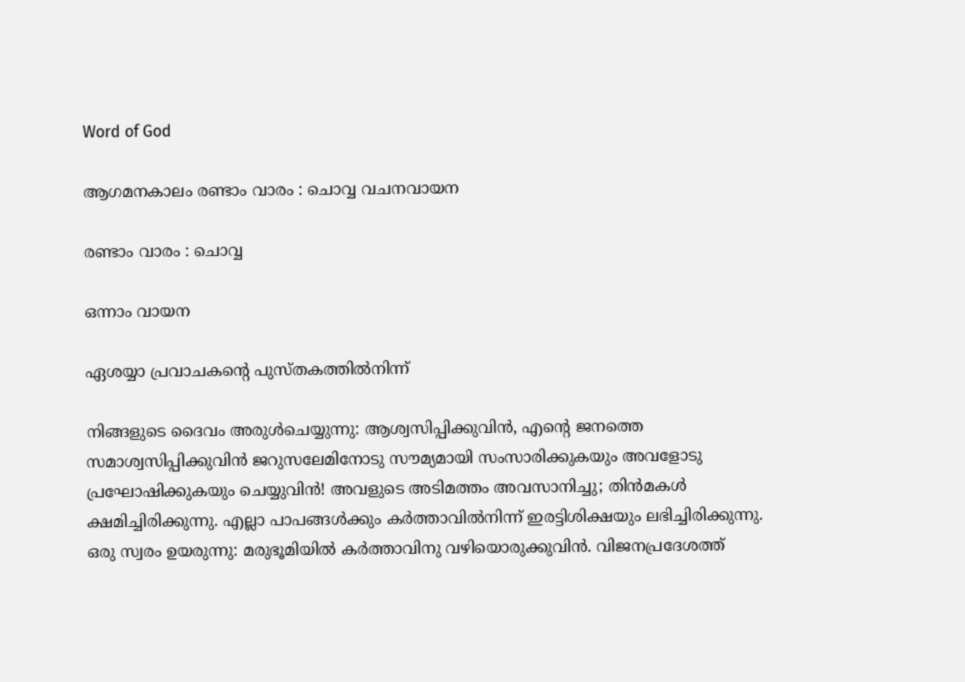Word of God

ആഗമനകാലം രണ്ടാം വാരം : ചൊവ്വ വചനവായന

രണ്ടാം വാരം : ചൊവ്വ

ഒന്നാം വായന

ഏശയ്യാ പ്രവാചകന്റെ പുസ്‌തകത്തിൽനിന്ന്

നിങ്ങളുടെ ദൈവം അരുൾചെയ്യുന്നു: ആശ്വസിപ്പിക്കുവിൻ, എന്റെ ജനത്തെ സമാശ്വസിപ്പിക്കുവിൻ ജറുസലേമിനോടു സൗമ്യമായി സംസാരിക്കുകയും അവളോടു പ്രഘോഷിക്കുകയും ചെയ്യുവിൻ! അവളുടെ അടിമത്തം അവസാനിച്ചു; തിൻമകൾ ക്ഷമിച്ചിരിക്കുന്നു. എല്ലാ പാപങ്ങൾക്കും കർത്താവിൽനിന്ന് ഇരട്ടിശിക്ഷയും ലഭിച്ചിരിക്കുന്നു. ഒരു സ്വരം ഉയരുന്നു: മരുഭൂമിയിൽ കർത്താവിനു വഴിയൊരുക്കുവിൻ. വിജനപ്രദേശത്ത്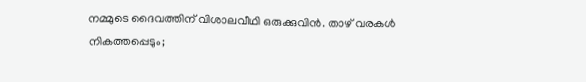നമ്മുടെ ദൈവത്തിന് വിശാലവീഥി ഒരുക്കുവിൻ. താഴ് വരകൾ നികത്തപ്പെടും;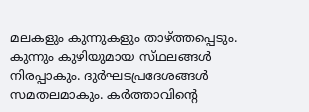മലകളും കുന്നുകളും താഴ്ത്തപ്പെടും. കുന്നും കുഴിയുമായ സ്‌ഥലങ്ങൾ നിരപ്പാകും. ദുർഘടപ്രദേശങ്ങൾ സമതലമാകും. കർത്താവിൻ്റെ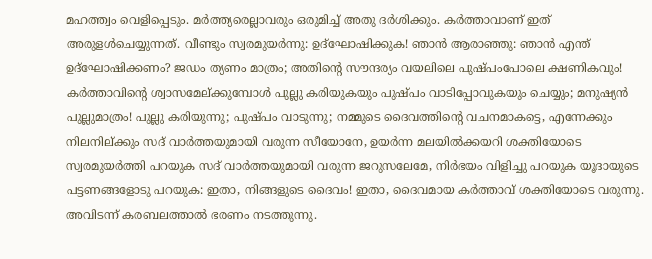മഹത്ത്വം വെളിപ്പെടും. മർത്ത്യരെല്ലാവരും ഒരുമിച്ച് അതു ദർശിക്കും. കർത്താവാണ് ഇത് അരുളൾചെയ്യുന്നത്. വീണ്ടും സ്വരമുയർന്നു: ഉദ്‌ഘോഷിക്കുക! ഞാൻ ആരാഞ്ഞു: ഞാൻ എന്ത് ഉദ്ഘോഷിക്കണം? ജഡം ത്യണം മാത്രം; അതിന്റെ സൗന്ദര്യം വയലിലെ പുഷ്‌പംപോലെ ക്ഷണികവും! കർത്താവിന്റെ ശ്വാസമേല്ക്കുമ്പോൾ പുല്ലു കരിയുകയും പുഷ്പം വാടിപ്പോവുകയും ചെയ്യും; മനുഷ്യൻ പുല്ലുമാത്രം! പുല്ലു കരിയുന്നു; പുഷ്പം വാടുന്നു; നമ്മുടെ ദൈവത്തിന്റെ വചനമാകട്ടെ, എന്നേക്കും നിലനില്ക്കും സദ് വാർത്തയുമായി വരുന്ന സീയോനേ, ഉയർന്ന മലയിൽക്കയറി ശക്തിയോടെ സ്വരമുയർത്തി പറയുക സദ് വാർത്തയുമായി വരുന്ന ജറുസലേമേ, നിർഭയം വിളിച്ചു പറയുക യൂദായുടെ പട്ടണങ്ങളോടു പറയുക: ഇതാ, നിങ്ങളുടെ ദൈവം! ഇതാ, ദൈവമായ കർത്താവ് ശക്തിയോടെ വരുന്നു. അവിടന്ന് കരബലത്താൽ ഭരണം നടത്തുന്നു.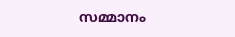സമ്മാനം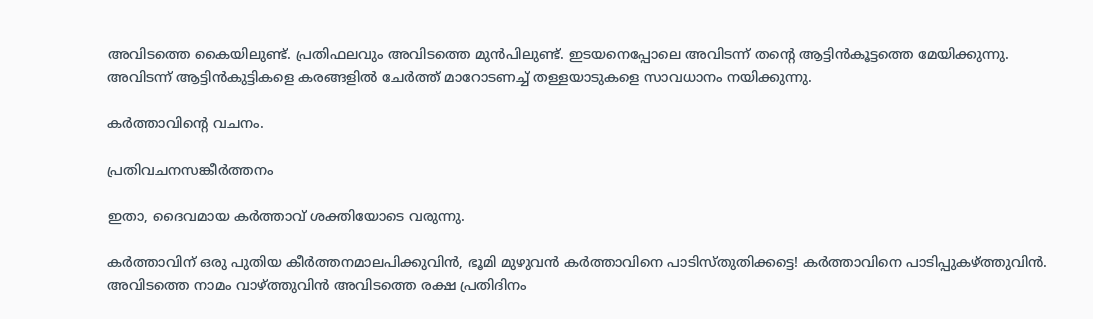അവിടത്തെ കൈയിലുണ്ട്. പ്രതിഫലവും അവിടത്തെ മുൻപിലുണ്ട്. ഇടയനെപ്പോലെ അവിടന്ന് തന്റെ ആട്ടിൻകൂട്ടത്തെ മേയിക്കുന്നു. അവിടന്ന് ആട്ടിൻകുട്ടികളെ കരങ്ങളിൽ ചേർത്ത് മാറോടണച്ച് തള്ളയാടുകളെ സാവധാനം നയിക്കുന്നു.

കർത്താവിന്റെ വചനം.

പ്രതിവചനസങ്കീർത്തനം

ഇതാ, ദൈവമായ കർത്താവ് ശക്തിയോടെ വരുന്നു.

കർത്താവിന് ഒരു പുതിയ കീർത്തനമാലപിക്കുവിൻ, ഭൂമി മുഴുവൻ കർത്താവിനെ പാടിസ്‌തുതിക്കട്ടെ! കർത്താവിനെ പാടിപ്പുകഴ്ത്തുവിൻ. അവിടത്തെ നാമം വാഴ്ത്തുവിൻ അവിടത്തെ രക്ഷ പ്രതിദിനം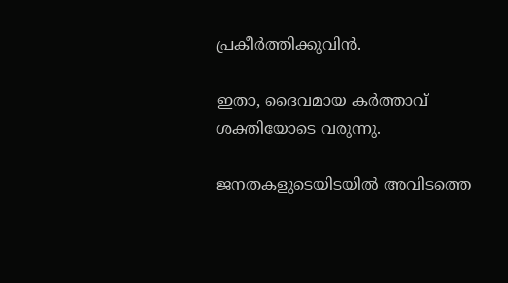പ്രകീർത്തിക്കുവിൻ.

ഇതാ, ദൈവമായ കർത്താവ് ശക്തിയോടെ വരുന്നു.

ജനതകളുടെയിടയിൽ അവിടത്തെ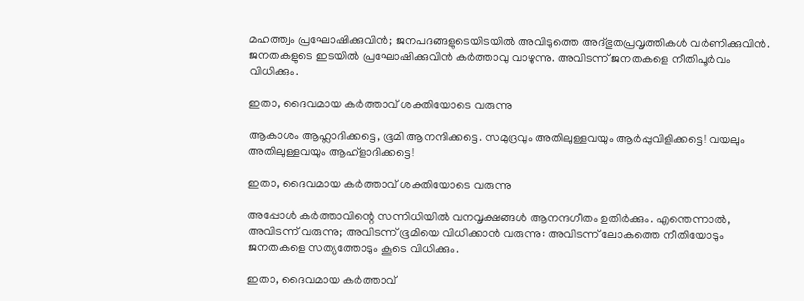മഹത്ത്വം പ്രഘോഷിക്കുവിൻ; ജനപദങ്ങളുടെയിടയിൽ അവിടുത്തെ അദ്ഭുതപ്രവൃത്തികൾ വർണിക്കുവിൻ. ജനതകളുടെ ഇടയിൽ പ്രഘോഷിക്കുവിൻ കർത്താവു വാഴുന്നു. അവിടന്ന് ജനതകളെ നീതിപൂർവം വിധിക്കും.

ഇതാ, ദൈവമായ കർത്താവ് ശക്തിയോടെ വരുന്നു

ആകാശം ആഹ്ലാദിക്കട്ടെ, ഭൂമി ആനന്ദിക്കട്ടെ. സമുദ്രവും അതിലുള്ളവയും ആർപ്പുവിളിക്കട്ടെ! വയലും അതിലുള്ളവയും ആഹ്‌ളാദിക്കട്ടെ!

ഇതാ, ദൈവമായ കർത്താവ് ശക്തിയോടെ വരുന്നു

അപ്പോൾ കർത്താവിന്റെ സന്നിധിയിൽ വനവൃക്ഷങ്ങൾ ആനന്ദഗീതം ഉതിർക്കും. എന്തെന്നാൽ, അവിടന്ന് വരുന്നു; അവിടന്ന് ഭൂമിയെ വിധിക്കാൻ വരുന്നു: അവിടന്ന് ലോകത്തെ നീതിയോടും ജനതകളെ സത്യത്തോടും കൂടെ വിധിക്കും.

ഇതാ, ദൈവമായ കർത്താവ്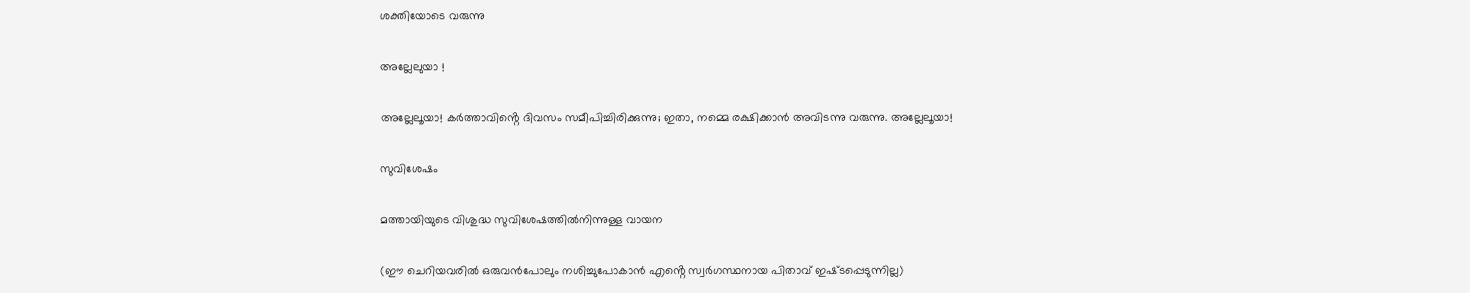ശക്തിയോടെ വരുന്നു

അല്ലേലുയാ !

അല്ലേലൂയാ! കർത്താവിൻ്റെ ദിവസം സമീപിച്ചിരിക്കുന്നു; ഇതാ, നമ്മെ രക്ഷിക്കാൻ അവിടന്നു വരുന്നു. അല്ലേലൂയാ!

സുവിശേഷം

മത്തായിയുടെ വിശുദ്ധ സുവിശേഷത്തിൽനിന്നുള്ള വായന

(ഈ ചെറിയവരിൽ ഒരുവൻപോലും നശിച്ചുപോകാൻ എൻ്റെ സ്വർഗസ്ഥനായ പിതാവ് ഇഷ്‌ടപ്പെടുന്നില്ല)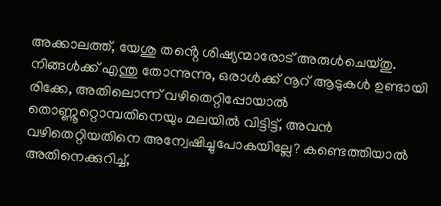അക്കാലത്ത്, യേശു തൻ്റെ ശിഷ്യന്മാരോട് അരുൾചെയ്തു. നിങ്ങൾക്ക് എന്തു തോന്നുന്നു, ഒരാൾക്ക് നൂറ് ആടുകൾ ഉണ്ടായി രിക്കേ, അതിലൊന്ന് വഴിതെറ്റിപ്പോയാൽ തൊണ്ണൂറ്റൊമ്പതിനെയും മലയിൽ വിട്ടിട്ട്, അവൻ വഴിതെറ്റിയതിനെ അന്വേഷിച്ചുപോകയില്ലേ? കണ്ടെത്തിയാൽ അതിനെക്കുറിച്ച്,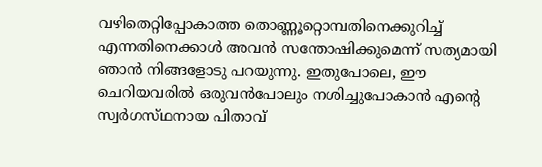വഴിതെറ്റിപ്പോകാത്ത തൊണ്ണൂറ്റൊമ്പതിനെക്കുറിച്ച് എന്നതിനെക്കാൾ അവൻ സന്തോഷിക്കുമെന്ന് സത്യമായി ഞാൻ നിങ്ങളോടു പറയുന്നു. ഇതുപോലെ, ഈ ചെറിയവരിൽ ഒരുവൻപോലും നശിച്ചുപോകാൻ എന്റെ സ്വർഗസ്‌ഥനായ പിതാവ്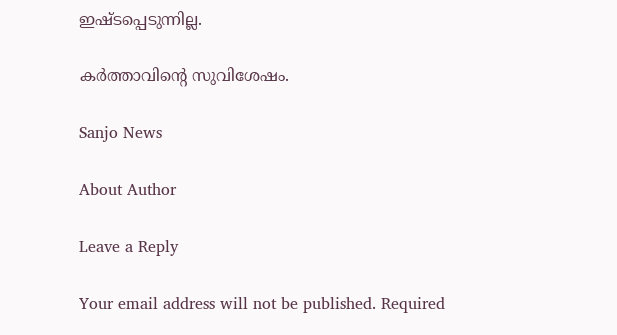ഇഷ്‌ടപ്പെടുന്നില്ല.

കർത്താവിന്റെ സുവിശേഷം.

Sanjo News

About Author

Leave a Reply

Your email address will not be published. Required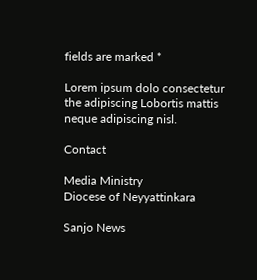fields are marked *

Lorem ipsum dolo consectetur the adipiscing Lobortis mattis neque adipiscing nisl.

Contact

Media Ministry
Diocese of Neyyattinkara

Sanjo News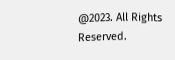@2023. All Rights Reserved.